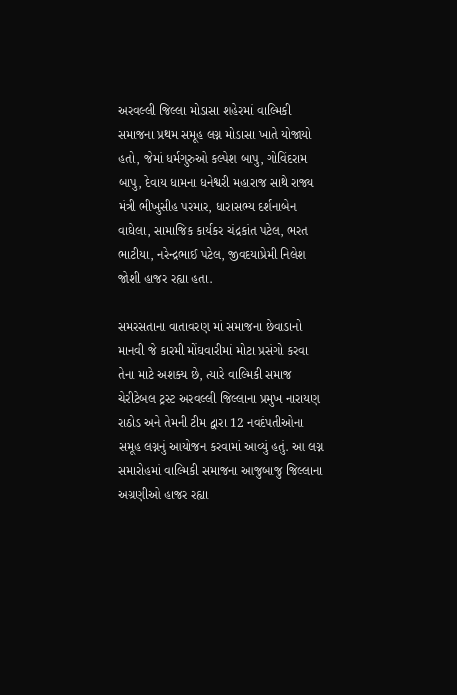અરવલ્લી જિલ્લા મોડાસા શહેરમાં વાલ્મિકી સમાજના પ્રથમ સમૂહ લગ્ન મોડાસા ખાતે યોજાયો હતો, જેમાં ધર્મગુરુઓ કલ્પેશ બાપુ, ગોવિંદરામ બાપુ, દેવાય ધામના ધનેશ્વરી મહારાજ સાથે રાજ્ય મંત્રી ભીખુસીહ પરમાર, ધારાસભ્ય દર્શનાબેન વાઘેલા, સામાજિક કાર્યકર ચંદ્રકાંત પટેલ, ભરત ભાટીયા, નરેન્દ્રભાઈ પટેલ, જીવદયાપ્રેમી નિલેશ જોશી હાજર રહ્યા હતા.

સમરસતાના વાતાવરણ માં સમાજના છેવાડાનો માનવી જે કારમી મોંઘવારીમાં મોટા પ્રસંગો કરવા તેના માટે અશક્ય છે, ત્યારે વાલ્મિકી સમાજ ચેરીટેબલ ટ્રસ્ટ અરવલ્લી જિલ્લાના પ્રમુખ નારાયણ રાઠોડ અને તેમની ટીમ દ્વારા 12 નવદંપતીઓના સમૂહ લગ્નનું આયોજન કરવામાં આવ્યું હતું. આ લગ્ન સમારોહમાં વાલ્મિકી સમાજના આજુબાજુ જિલ્લાના અગ્રણીઓ હાજર રહ્યા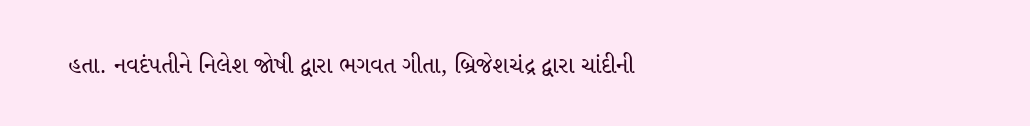હતા. નવદંપતીને નિલેશ જોષી દ્વારા ભગવત ગીતા, બ્રિજેશચંદ્ર દ્વારા ચાંદીની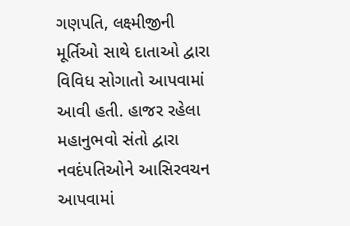ગણપતિ, લક્ષ્મીજીની મૂર્તિઓ સાથે દાતાઓ દ્વારા વિવિધ સોગાતો આપવામાં આવી હતી. હાજર રહેલા મહાનુભવો સંતો દ્વારા નવદંપતિઓને આસિરવચન આપવામાં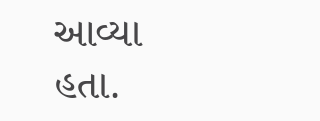આવ્યા હતા.